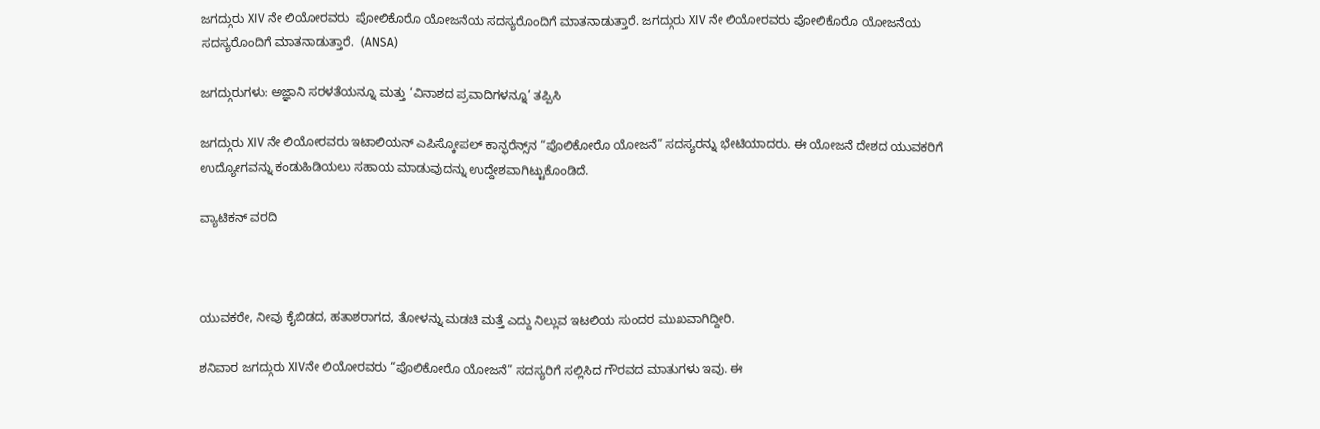ಜಗದ್ಗುರು XIV ನೇ ಲಿಯೋರವರು  ಪೋಲಿಕೊರೊ ಯೋಜನೆಯ ಸದಸ್ಯರೊಂದಿಗೆ ಮಾತನಾಡುತ್ತಾರೆ. ಜಗದ್ಗುರು XIV ನೇ ಲಿಯೋರವರು ಪೋಲಿಕೊರೊ ಯೋಜನೆಯ ಸದಸ್ಯರೊಂದಿಗೆ ಮಾತನಾಡುತ್ತಾರೆ.  (ANSA)

ಜಗದ್ಗುರುಗಳು: ಅಜ್ಞಾನಿ ಸರಳತೆಯನ್ನೂ ಮತ್ತು ‘ವಿನಾಶದ ಪ್ರವಾದಿಗಳನ್ನೂ’ ತಪ್ಪಿಸಿ

ಜಗದ್ಗುರು XIV ನೇ ಲಿಯೋರವರು ಇಟಾಲಿಯನ್ ಎಪಿಸ್ಕೋಪಲ್ ಕಾನ್ಫರೆನ್ಸ್‌ನ “ಪೊಲಿಕೋರೊ ಯೋಜನೆ” ಸದಸ್ಯರನ್ನು ಭೇಟಿಯಾದರು. ಈ ಯೋಜನೆ ದೇಶದ ಯುವಕರಿಗೆ ಉದ್ಯೋಗವನ್ನು ಕಂಡುಹಿಡಿಯಲು ಸಹಾಯ ಮಾಡುವುದನ್ನು ಉದ್ದೇಶವಾಗಿಟ್ಟುಕೊಂಡಿದೆ.

ವ್ಯಾಟಿಕನ್ ವರದಿ



ಯುವಕರೇ, ನೀವು ಕೈಬಿಡದ, ಹತಾಶರಾಗದ, ತೋಳನ್ನು ಮಡಚಿ ಮತ್ತೆ ಎದ್ದು ನಿಲ್ಲುವ ಇಟಲಿಯ ಸುಂದರ ಮುಖವಾಗಿದ್ದೀರಿ.

ಶನಿವಾರ ಜಗದ್ಗುರು XIVನೇ ಲಿಯೋರವರು “ಪೊಲಿಕೋರೊ ಯೋಜನೆ” ಸದಸ್ಯರಿಗೆ ಸಲ್ಲಿಸಿದ ಗೌರವದ ಮಾತುಗಳು ಇವು. ಈ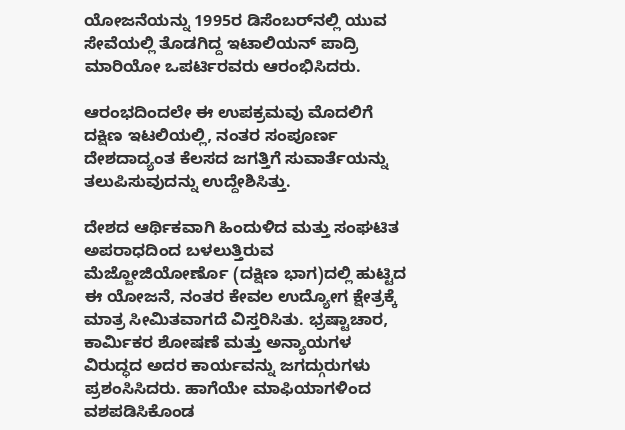ಯೋಜನೆಯನ್ನು 1995ರ ಡಿಸೆಂಬರ್‌ನಲ್ಲಿ ಯುವ ಸೇವೆಯಲ್ಲಿ ತೊಡಗಿದ್ದ ಇಟಾಲಿಯನ್ ಪಾದ್ರಿ ಮಾರಿಯೋ ಒಪರ್ಟಿರವರು ಆರಂಭಿಸಿದರು.

ಆರಂಭದಿಂದಲೇ ಈ ಉಪಕ್ರಮವು ಮೊದಲಿಗೆ ದಕ್ಷಿಣ ಇಟಲಿಯಲ್ಲಿ, ನಂತರ ಸಂಪೂರ್ಣ ದೇಶದಾದ್ಯಂತ ಕೆಲಸದ ಜಗತ್ತಿಗೆ ಸುವಾರ್ತೆಯನ್ನು ತಲುಪಿಸುವುದನ್ನು ಉದ್ದೇಶಿಸಿತ್ತು.

ದೇಶದ ಆರ್ಥಿಕವಾಗಿ ಹಿಂದುಳಿದ ಮತ್ತು ಸಂಘಟಿತ ಅಪರಾಧದಿಂದ ಬಳಲುತ್ತಿರುವ ಮೆಜ್ಜೋಜಿಯೋರ್ಣೊ (ದಕ್ಷಿಣ ಭಾಗ)ದಲ್ಲಿ ಹುಟ್ಟಿದ ಈ ಯೋಜನೆ, ನಂತರ ಕೇವಲ ಉದ್ಯೋಗ ಕ್ಷೇತ್ರಕ್ಕೆ ಮಾತ್ರ ಸೀಮಿತವಾಗದೆ ವಿಸ್ತರಿಸಿತು. ಭ್ರಷ್ಟಾಚಾರ, ಕಾರ್ಮಿಕರ ಶೋಷಣೆ ಮತ್ತು ಅನ್ಯಾಯಗಳ ವಿರುದ್ಧದ ಅದರ ಕಾರ್ಯವನ್ನು ಜಗದ್ಗುರುಗಳು ಪ್ರಶಂಸಿಸಿದರು. ಹಾಗೆಯೇ ಮಾಫಿಯಾಗಳಿಂದ ವಶಪಡಿಸಿಕೊಂಡ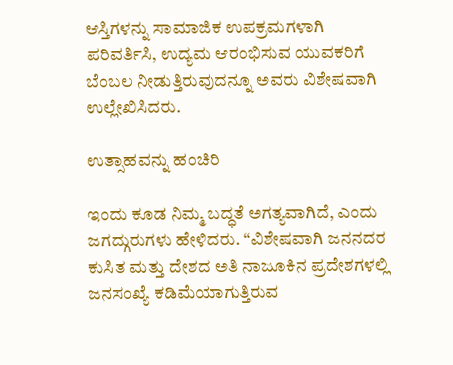ಆಸ್ತಿಗಳನ್ನು ಸಾಮಾಜಿಕ ಉಪಕ್ರಮಗಳಾಗಿ ಪರಿವರ್ತಿಸಿ, ಉದ್ಯಮ ಆರಂಭಿಸುವ ಯುವಕರಿಗೆ ಬೆಂಬಲ ನೀಡುತ್ತಿರುವುದನ್ನೂ ಅವರು ವಿಶೇಷವಾಗಿ ಉಲ್ಲೇಖಿಸಿದರು.

ಉತ್ಸಾಹವನ್ನು ಹಂಚಿರಿ

ಇಂದು ಕೂಡ ನಿಮ್ಮ ಬದ್ಧತೆ ಅಗತ್ಯವಾಗಿದೆ, ಎಂದು ಜಗದ್ಗುರುಗಳು ಹೇಳಿದರು. “ವಿಶೇಷವಾಗಿ ಜನನದರ ಕುಸಿತ ಮತ್ತು ದೇಶದ ಅತಿ ನಾಜೂಕಿನ ಪ್ರದೇಶಗಳಲ್ಲಿ ಜನಸಂಖ್ಯೆ ಕಡಿಮೆಯಾಗುತ್ತಿರುವ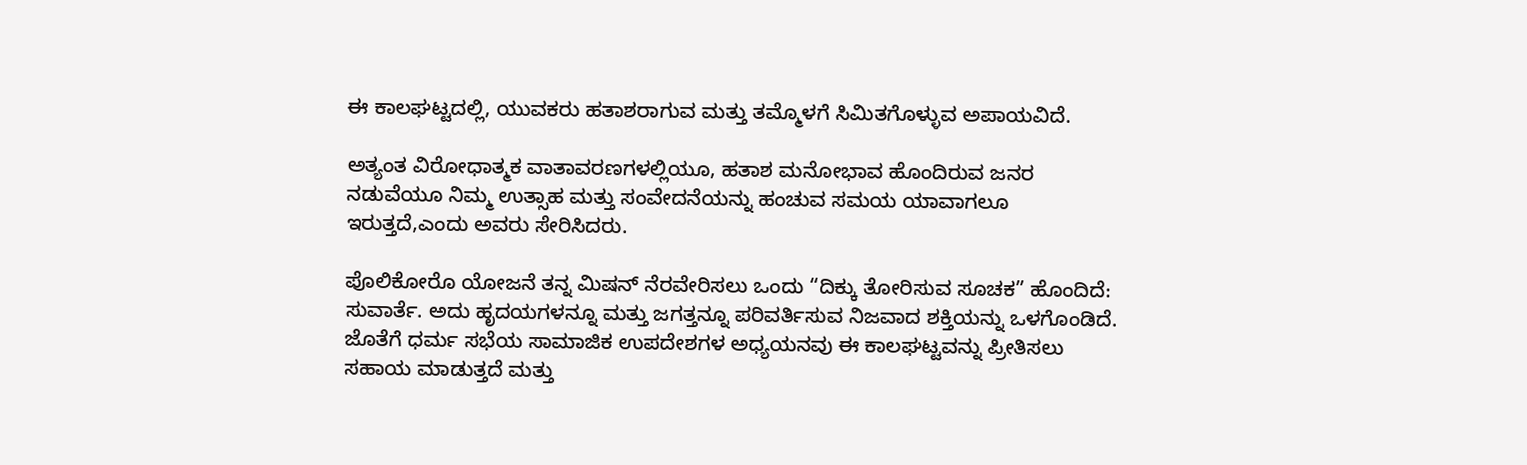ಈ ಕಾಲಘಟ್ಟದಲ್ಲಿ, ಯುವಕರು ಹತಾಶರಾಗುವ ಮತ್ತು ತಮ್ಮೊಳಗೆ ಸಿಮಿತಗೊಳ್ಳುವ ಅಪಾಯವಿದೆ.

ಅತ್ಯಂತ ವಿರೋಧಾತ್ಮಕ ವಾತಾವರಣಗಳಲ್ಲಿಯೂ, ಹತಾಶ ಮನೋಭಾವ ಹೊಂದಿರುವ ಜನರ ನಡುವೆಯೂ ನಿಮ್ಮ ಉತ್ಸಾಹ ಮತ್ತು ಸಂವೇದನೆಯನ್ನು ಹಂಚುವ ಸಮಯ ಯಾವಾಗಲೂ ಇರುತ್ತದೆ,ಎಂದು ಅವರು ಸೇರಿಸಿದರು.

ಪೊಲಿಕೋರೊ ಯೋಜನೆ ತನ್ನ ಮಿಷನ್ ನೆರವೇರಿಸಲು ಒಂದು “ದಿಕ್ಕು ತೋರಿಸುವ ಸೂಚಕ” ಹೊಂದಿದೆ: ಸುವಾರ್ತೆ. ಅದು ಹೃದಯಗಳನ್ನೂ ಮತ್ತು ಜಗತ್ತನ್ನೂ ಪರಿವರ್ತಿಸುವ ನಿಜವಾದ ಶಕ್ತಿಯನ್ನು ಒಳಗೊಂಡಿದೆ. ಜೊತೆಗೆ ಧರ್ಮ ಸಭೆಯ ಸಾಮಾಜಿಕ ಉಪದೇಶಗಳ ಅಧ್ಯಯನವು ಈ ಕಾಲಘಟ್ಟವನ್ನು ಪ್ರೀತಿಸಲು ಸಹಾಯ ಮಾಡುತ್ತದೆ ಮತ್ತು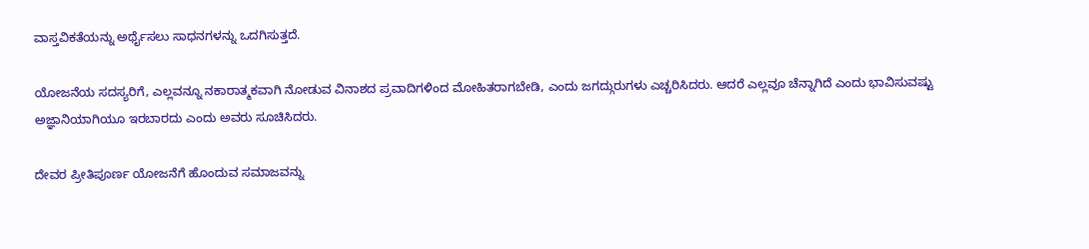ವಾಸ್ತವಿಕತೆಯನ್ನು ಅರ್ಥೈಸಲು ಸಾಧನಗಳನ್ನು ಒದಗಿಸುತ್ತದೆ.

ಯೋಜನೆಯ ಸದಸ್ಯರಿಗೆ, ಎಲ್ಲವನ್ನೂ ನಕಾರಾತ್ಮಕವಾಗಿ ನೋಡುವ ವಿನಾಶದ ಪ್ರವಾದಿಗಳಿಂದ ಮೋಹಿತರಾಗಬೇಡಿ, ಎಂದು ಜಗದ್ಗುರುಗಳು ಎಚ್ಚರಿಸಿದರು. ಆದರೆ ಎಲ್ಲವೂ ಚೆನ್ನಾಗಿದೆ ಎಂದು ಭಾವಿಸುವಷ್ಟು ಅಜ್ಞಾನಿಯಾಗಿಯೂ ಇರಬಾರದು ಎಂದು ಅವರು ಸೂಚಿಸಿದರು.

ದೇವರ ಪ್ರೀತಿಪೂರ್ಣ ಯೋಜನೆಗೆ ಹೊಂದುವ ಸಮಾಜವನ್ನು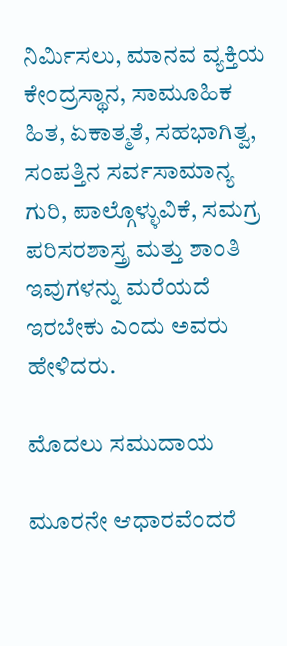ನಿರ್ಮಿಸಲು, ಮಾನವ ವ್ಯಕ್ತಿಯ ಕೇಂದ್ರಸ್ಥಾನ, ಸಾಮೂಹಿಕ ಹಿತ, ಏಕಾತ್ಮತೆ, ಸಹಭಾಗಿತ್ವ, ಸಂಪತ್ತಿನ ಸರ್ವಸಾಮಾನ್ಯ ಗುರಿ, ಪಾಲ್ಗೊಳ್ಳುವಿಕೆ, ಸಮಗ್ರ ಪರಿಸರಶಾಸ್ತ್ರ ಮತ್ತು ಶಾಂತಿ ಇವುಗಳನ್ನು ಮರೆಯದೆ ಇರಬೇಕು ಎಂದು ಅವರು ಹೇಳಿದರು.

ಮೊದಲು ಸಮುದಾಯ

ಮೂರನೇ ಆಧಾರವೆಂದರೆ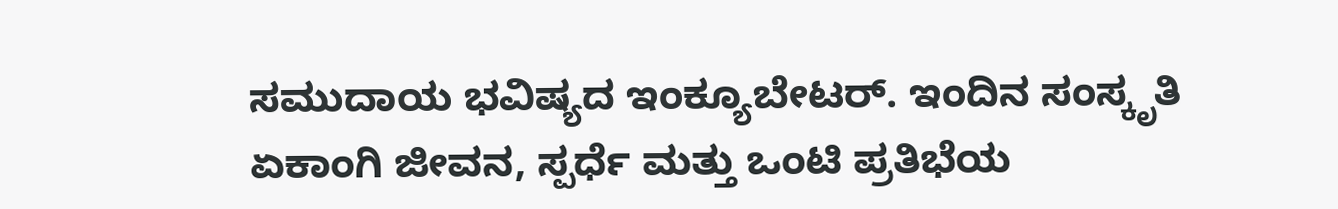ಸಮುದಾಯ ಭವಿಷ್ಯದ ಇಂಕ್ಯೂಬೇಟರ್. ಇಂದಿನ ಸಂಸ್ಕೃತಿ ಏಕಾಂಗಿ ಜೀವನ, ಸ್ಪರ್ಧೆ ಮತ್ತು ಒಂಟಿ ಪ್ರತಿಭೆಯ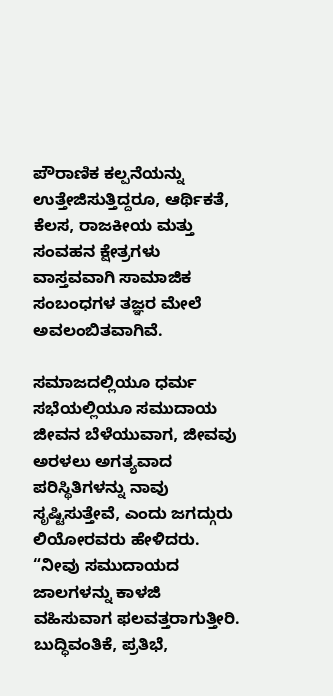ಪೌರಾಣಿಕ ಕಲ್ಪನೆಯನ್ನು ಉತ್ತೇಜಿಸುತ್ತಿದ್ದರೂ, ಆರ್ಥಿಕತೆ, ಕೆಲಸ, ರಾಜಕೀಯ ಮತ್ತು ಸಂವಹನ ಕ್ಷೇತ್ರಗಳು ವಾಸ್ತವವಾಗಿ ಸಾಮಾಜಿಕ ಸಂಬಂಧಗಳ ತಜ್ಞರ ಮೇಲೆ ಅವಲಂಬಿತವಾಗಿವೆ.

ಸಮಾಜದಲ್ಲಿಯೂ ಧರ್ಮ ಸಭೆಯಲ್ಲಿಯೂ ಸಮುದಾಯ ಜೀವನ ಬೆಳೆಯುವಾಗ, ಜೀವವು ಅರಳಲು ಅಗತ್ಯವಾದ ಪರಿಸ್ಥಿತಿಗಳನ್ನು ನಾವು ಸೃಷ್ಟಿಸುತ್ತೇವೆ, ಎಂದು ಜಗದ್ಗುರು ಲಿಯೋರವರು ಹೇಳಿದರು. “ನೀವು ಸಮುದಾಯದ ಜಾಲಗಳನ್ನು ಕಾಳಜಿ ವಹಿಸುವಾಗ ಫಲವತ್ತರಾಗುತ್ತೀರಿ. ಬುದ್ಧಿವಂತಿಕೆ, ಪ್ರತಿಭೆ,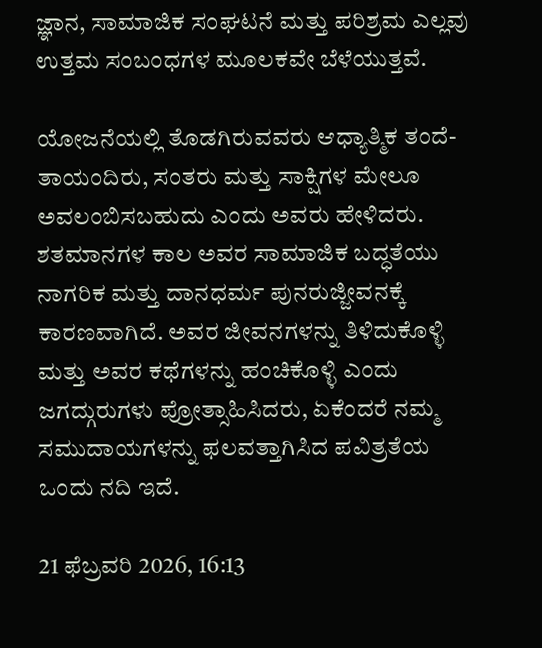ಜ್ಞಾನ, ಸಾಮಾಜಿಕ ಸಂಘಟನೆ ಮತ್ತು ಪರಿಶ್ರಮ ಎಲ್ಲವು ಉತ್ತಮ ಸಂಬಂಧಗಳ ಮೂಲಕವೇ ಬೆಳೆಯುತ್ತವೆ.

ಯೋಜನೆಯಲ್ಲಿ ತೊಡಗಿರುವವರು ಆಧ್ಯಾತ್ಮಿಕ ತಂದೆ-ತಾಯಂದಿರು, ಸಂತರು ಮತ್ತು ಸಾಕ್ಷಿಗಳ ಮೇಲೂ ಅವಲಂಬಿಸಬಹುದು ಎಂದು ಅವರು ಹೇಳಿದರು. ಶತಮಾನಗಳ ಕಾಲ ಅವರ ಸಾಮಾಜಿಕ ಬದ್ಧತೆಯು ನಾಗರಿಕ ಮತ್ತು ದಾನಧರ್ಮ ಪುನರುಜ್ಜೀವನಕ್ಕೆ ಕಾರಣವಾಗಿದೆ. ಅವರ ಜೀವನಗಳನ್ನು ತಿಳಿದುಕೊಳ್ಳಿ ಮತ್ತು ಅವರ ಕಥೆಗಳನ್ನು ಹಂಚಿಕೊಳ್ಳಿ ಎಂದು ಜಗದ್ಗುರುಗಳು ಪ್ರೋತ್ಸಾಹಿಸಿದರು, ಏಕೆಂದರೆ ನಮ್ಮ ಸಮುದಾಯಗಳನ್ನು ಫಲವತ್ತಾಗಿಸಿದ ಪವಿತ್ರತೆಯ ಒಂದು ನದಿ ಇದೆ.

21 ಫೆಬ್ರವರಿ 2026, 16:13